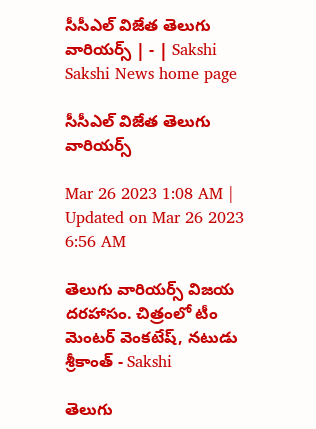సీసీఎల్‌ విజేత తెలుగు వారియర్స్‌ | - | Sakshi
Sakshi News home page

సీసీఎల్‌ విజేత తెలుగు వారియర్స్‌

Mar 26 2023 1:08 AM | Updated on Mar 26 2023 6:56 AM

తెలుగు వారియర్స్‌ విజయ దరహాసం. చిత్రంలో టీం మెంటర్‌ వెంకటేష్‌, నటుడు శ్రీకాంత్‌ - Sakshi

తెలుగు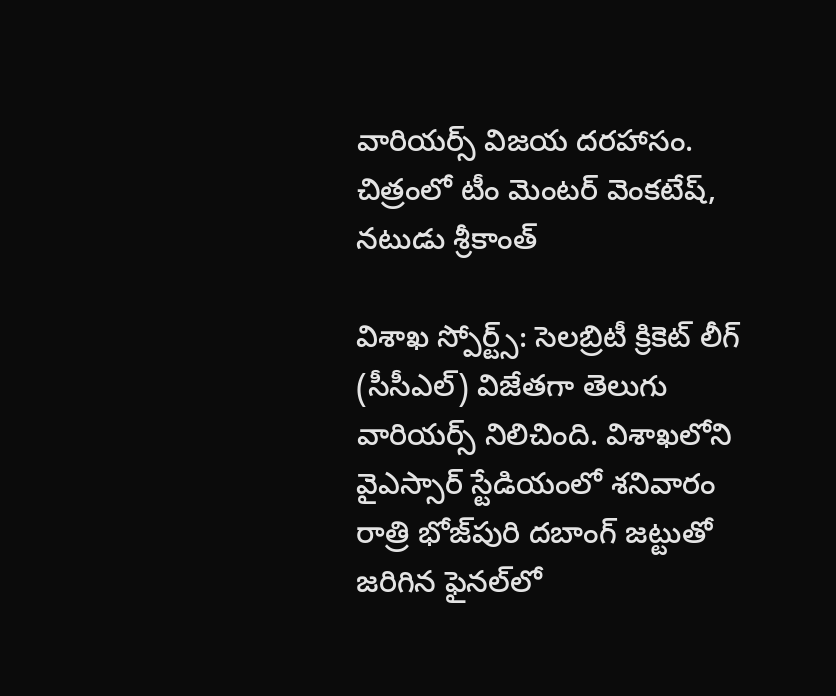వారియర్స్‌ విజయ దరహాసం. చిత్రంలో టీం మెంటర్‌ వెంకటేష్‌, నటుడు శ్రీకాంత్‌

విశాఖ స్పోర్ట్స్‌: సెలబ్రిటీ క్రికెట్‌ లీగ్‌ (సీసీఎల్‌) విజేతగా తెలుగు వారియర్స్‌ నిలిచింది. విశాఖలోని వైఎస్సార్‌ స్టేడియంలో శనివారం రాత్రి భోజ్‌పురి దబాంగ్‌ జట్టుతో జరిగిన ఫైనల్‌లో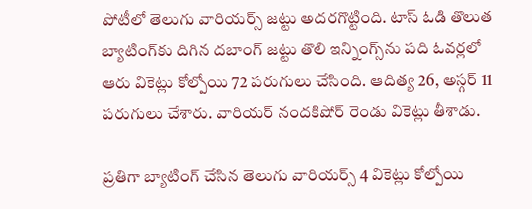పోటీలో తెలుగు వారియర్స్‌ జట్టు అదరగొట్టింది. టాస్‌ ఓడి తొలుత బ్యాటింగ్‌కు దిగిన దబాంగ్‌ జట్టు తొలి ఇన్నింగ్స్‌ను పది ఓవర్లలో ఆరు వికెట్లు కోల్పోయి 72 పరుగులు చేసింది. ఆదిత్య 26, అస్గర్‌ 11 పరుగులు చేశారు. వారియర్‌ నందకిషోర్‌ రెండు వికెట్లు తీశాడు.

ప్రతిగా బ్యాటింగ్‌ చేసిన తెలుగు వారియర్స్‌ 4 వికెట్లు కోల్పోయి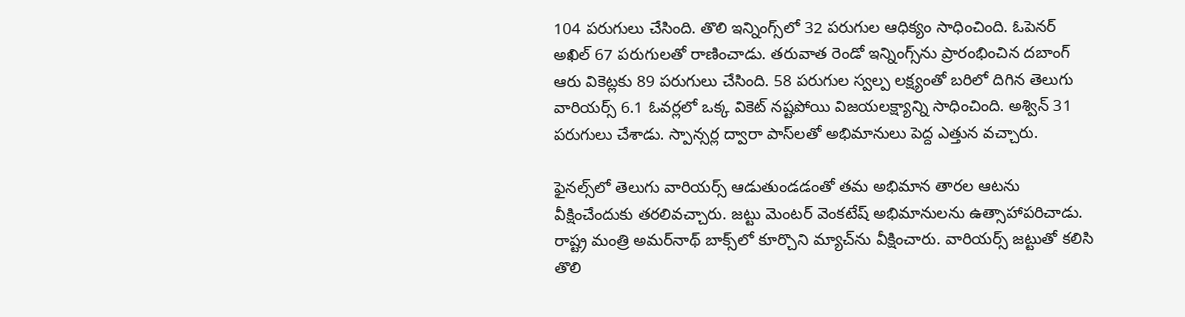104 పరుగులు చేసింది. తొలి ఇన్నింగ్స్‌లో 32 పరుగుల ఆధిక్యం సాధించింది. ఓపెనర్‌ అఖిల్‌ 67 పరుగులతో రాణించాడు. తరువాత రెండో ఇన్నింగ్స్‌ను ప్రారంభించిన దబాంగ్‌ ఆరు వికెట్లకు 89 పరుగులు చేసింది. 58 పరుగుల స్వల్ప లక్ష్యంతో బరిలో దిగిన తెలుగు వారియర్స్‌ 6.1 ఓవర్లలో ఒక్క వికెట్‌ నష్టపోయి విజయలక్ష్యాన్ని సాధించింది. అశ్విన్‌ 31 పరుగులు చేశాడు. స్పాన్సర్ల ద్వారా పాస్‌లతో అభిమానులు పెద్ద ఎత్తున వచ్చారు.

ఫైనల్స్‌లో తెలుగు వారియర్స్‌ ఆడుతుండడంతో తమ అభిమాన తారల ఆటను వీక్షించేందుకు తరలివచ్చారు. జట్టు మెంటర్‌ వెంకటేష్‌ అభిమానులను ఉత్సాహాపరిచాడు. రాష్ట్ర మంత్రి అమర్‌నాథ్‌ బాక్స్‌లో కూర్చొని మ్యాచ్‌ను వీక్షించారు. వారియర్స్‌ జట్టుతో కలిసి తొలి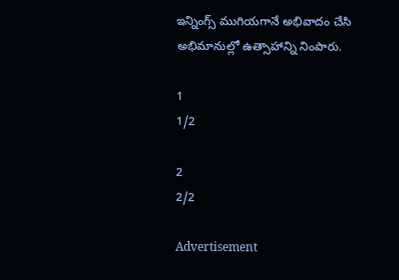ఇన్నింగ్స్‌ ముగియగానే అభివాదం చేసి అభిమానుల్లో ఉత్సాహాన్ని నింపారు.

1
1/2

2
2/2

Advertisement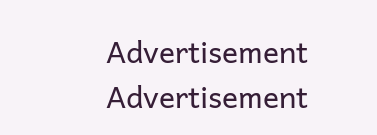Advertisement
Advertisement